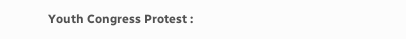Youth Congress Protest :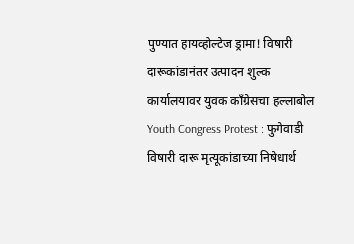पुण्यात हायव्होल्टेज ड्रामा! विषारी दारूकांडानंतर उत्पादन शुल्क कार्यालयावर युवक काँग्रेसचा हल्लाबोल
Youth Congress Protest : फुगेवाडी विषारी दारू मृत्यूकांडाच्या निषेधार्थ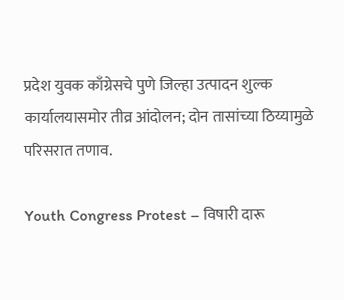प्रदेश युवक काँग्रेसचे पुणे जिल्हा उत्पादन शुल्क कार्यालयासमोर तीव्र आंदोलन; दोन तासांच्या ठिय्यामुळे परिसरात तणाव.

Youth Congress Protest – विषारी दारू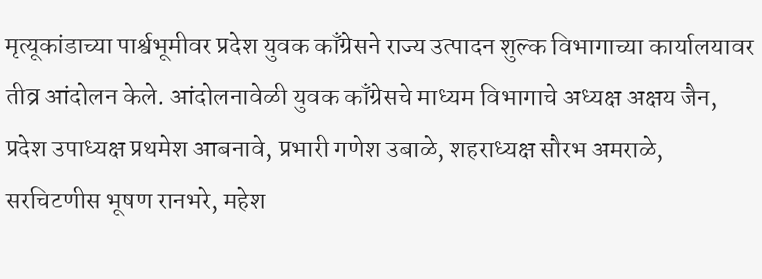मृत्यूकांडाच्या पार्श्वभूमीवर प्रदेश युवक काँग्रेसने राज्य उत्पादन शुल्क विभागाच्या कार्यालयावर तीव्र आंदोलन केले. आंदोलनावेळी युवक काँग्रेसचे माध्यम विभागाचे अध्यक्ष अक्षय जैन, प्रदेश उपाध्यक्ष प्रथमेश आबनावे, प्रभारी गणेश उबाळे, शहराध्यक्ष सौरभ अमराळे, सरचिटणीस भूषण रानभरे, महेश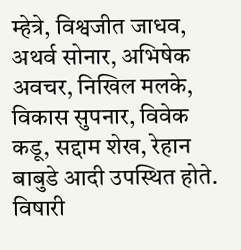म्हेत्रे, विश्वजीत जाधव, अथर्व सोनार, अभिषेक अवचर, निखिल मलके,
विकास सुपनार, विवेक कडू, सद्दाम शेख, रेहान बाबुडे आदी उपस्थित होते. विषारी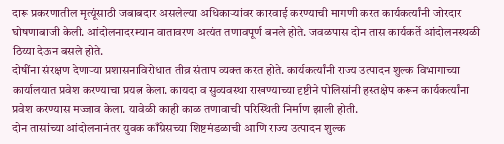दारू प्रकरणातील मृत्यूंसाठी जबाबदार असलेल्या अधिकाऱ्यांवर कारवाई करण्याची मागणी करत कार्यकर्त्यांनी जोरदार घोषणाबाजी केली. आंदोलनादरम्यान वातावरण अत्यंत तणावपूर्ण बनले होते. जवळपास दोन तास कार्यकर्ते आंदोलनस्थळी ठिय्या देऊन बसले होते.
दोषींना संरक्षण देणाऱ्या प्रशासनाविरोधात तीव्र संताप व्यक्त करत होते. कार्यकर्त्यांनी राज्य उत्पादन शुल्क विभागाच्या कार्यालयात प्रवेश करण्याचा प्रयत्न केला. कायदा व सुव्यवस्था राखण्याच्या दृष्टीने पोलिसांनी हस्तक्षेप करून कार्यकर्त्यांना प्रवेश करण्यास मज्जाव केला. यावेळी काही काळ तणावाची परिस्थिती निर्माण झाली होती.
दोन तासांच्या आंदोलनानंतर युवक काँग्रेसच्या शिष्टमंडळाची आणि राज्य उत्पादन शुल्क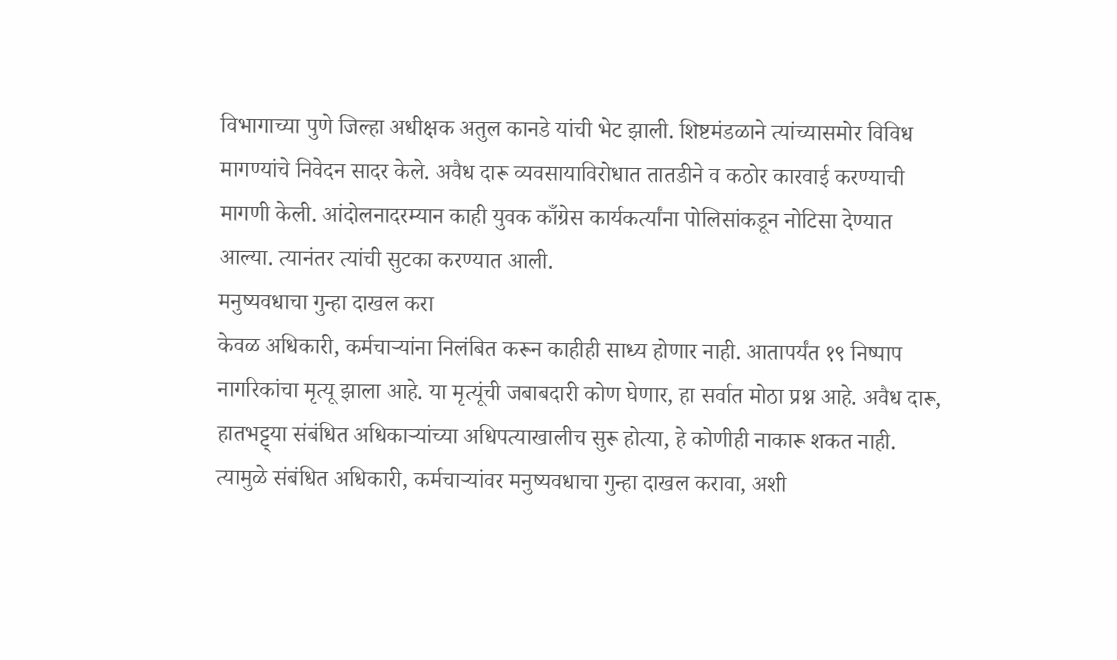विभागाच्या पुणे जिल्हा अधीक्षक अतुल कानडे यांची भेट झाली. शिष्टमंडळाने त्यांच्यासमोर विविध मागण्यांचे निवेदन सादर केले. अवैध दारू व्यवसायाविरोधात तातडीने व कठोर कारवाई करण्याची मागणी केली. आंदोलनादरम्यान काही युवक काँग्रेस कार्यकर्त्यांना पोलिसांकडून नोटिसा देण्यात आल्या. त्यानंतर त्यांची सुटका करण्यात आली.
मनुष्यवधाचा गुन्हा दाखल करा
केवळ अधिकारी, कर्मचाऱ्यांना निलंबित करून काहीही साध्य होणार नाही. आतापर्यंत १९ निष्पाप नागरिकांचा मृत्यू झाला आहे. या मृत्यूंची जबाबदारी कोण घेणार, हा सर्वात मोठा प्रश्न आहे. अवैध दारू, हातभट्ट्या संबंधित अधिकाऱ्यांच्या अधिपत्याखालीच सुरू होत्या, हे कोणीही नाकारू शकत नाही. त्यामुळे संबंधित अधिकारी, कर्मचाऱ्यांवर मनुष्यवधाचा गुन्हा दाखल करावा, अशी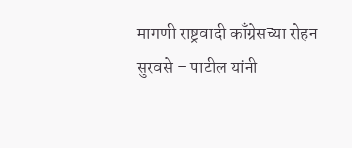मागणी राष्ट्रवादी काँग्रेसच्या रोहन सुरवसे – पाटील यांनी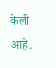केली आहे.